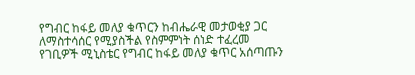የግብር ከፋይ መለያ ቁጥርን ከብሔራዊ መታወቂያ ጋር ለማስተሳሰር የሚያስችል የስምምነት ሰነድ ተፈረመ
የገቢዎች ሚኒስቴር የግብር ከፋይ መለያ ቁጥር አሰጣጡን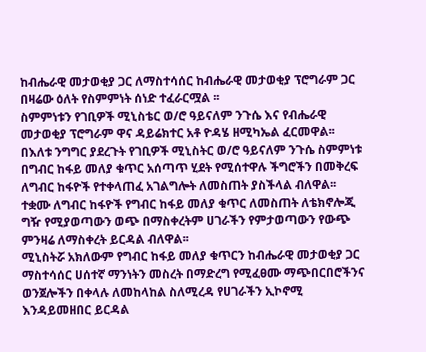ከብሔራዊ መታወቂያ ጋር ለማስተሳሰር ከብሔራዊ መታወቂያ ፕሮግራም ጋር በዛሬው ዕለት የስምምነት ሰነድ ተፈራርሟል ፡፡
ስምምነቱን የገቢዎች ሚኒስቴር ወ/ሮ ዓይናለም ንጉሴ እና የብሔራዊ መታወቂያ ፕሮግራም ዋና ዳይሬክተር አቶ ዮዳሄ ዘሚካኤል ፈርመዋል፡፡
በእለቱ ንግግር ያደረጉት የገቢዎች ሚኒስትር ወ/ሮ ዓይናለም ንጉሴ ስምምነቱ በግብር ከፋይ መለያ ቁጥር አሰጣጥ ሂደት የሚሰተዋሉ ችግሮችን በመቅረፍ ለግብር ከፋዮች የተቀላጠፈ አገልግሎት ለመስጠት ያስችላል ብለዋል፡፡ ተቋሙ ለግብር ከፋዮች የግብር ከፋይ መለያ ቁጥር ለመስጠት ለቴክኖሎጂ ግዥ የሚያወጣውን ወጭ በማስቀረትም ሀገራችን የምታወጣውን የውጭ ምንዛሬ ለማስቀረት ይርዳል ብለዋል፡፡
ሚኒስትሯ አክለውም የግብር ከፋይ መለያ ቁጥርን ከብሔራዊ መታወቂያ ጋር ማስተሳሰር ሀሰተኛ ማንነትን መስረት በማድረግ የሚፈፀሙ ማጭበርበሮችንና ወንጀሎችን በቀላሉ ለመከላከል ስለሚረዳ የሀገራችን ኢኮኖሚ እንዳይመዘበር ይርዳል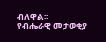ብለዋል፡፡
የብሔራዊ መታወቂያ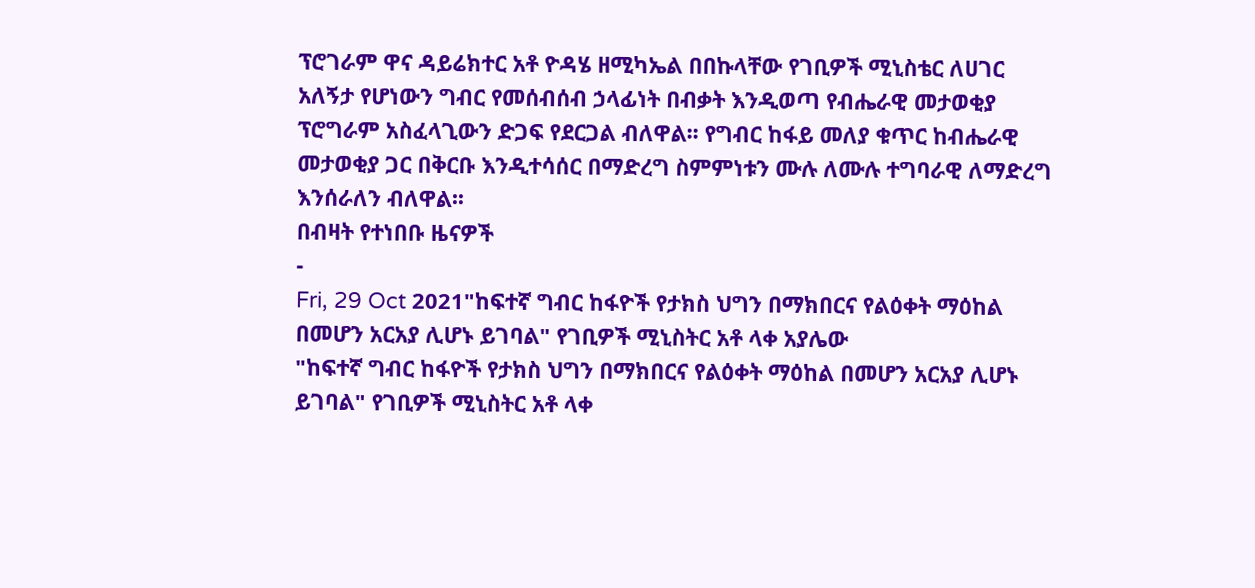ፕሮገራም ዋና ዳይሬክተር አቶ ዮዳሄ ዘሚካኤል በበኩላቸው የገቢዎች ሚኒስቴር ለሀገር አለኝታ የሆነውን ግብር የመሰብሰብ ኃላፊነት በብቃት እንዲወጣ የብሔራዊ መታወቂያ ፕሮግራም አስፈላጊውን ድጋፍ የደርጋል ብለዋል፡፡ የግብር ከፋይ መለያ ቁጥር ከብሔራዊ መታወቂያ ጋር በቅርቡ እንዲተሳሰር በማድረግ ስምምነቱን ሙሉ ለሙሉ ተግባራዊ ለማድረግ እንሰራለን ብለዋል፡፡
በብዛት የተነበቡ ዜናዎች
-
Fri, 29 Oct 2021"ከፍተኛ ግብር ከፋዮች የታክስ ህግን በማክበርና የልዕቀት ማዕከል በመሆን አርአያ ሊሆኑ ይገባል" የገቢዎች ሚኒስትር አቶ ላቀ አያሌው
"ከፍተኛ ግብር ከፋዮች የታክስ ህግን በማክበርና የልዕቀት ማዕከል በመሆን አርአያ ሊሆኑ ይገባል" የገቢዎች ሚኒስትር አቶ ላቀ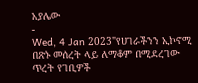አያሌው
-
Wed, 4 Jan 2023"የሀገራችንን ኢኮኖሚ በጽኑ መሰረት ላይ ለማቆም በሚደረገው ጥረት የገቢዎች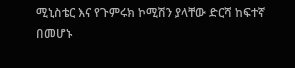ሚኒስቴር እና የጉምሩክ ኮሚሽን ያላቸው ድርሻ ከፍተኛ በመሆኑ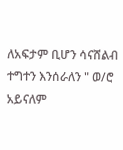ለአፍታም ቢሆን ሳናሸልብ ተግተን እንሰራለን " ወ/ሮ አይናለም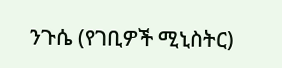ንጉሴ (የገቢዎች ሚኒስትር)